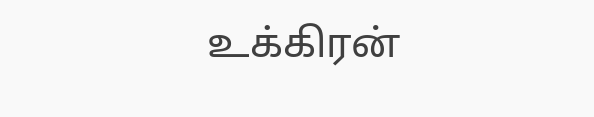உக்கிரன்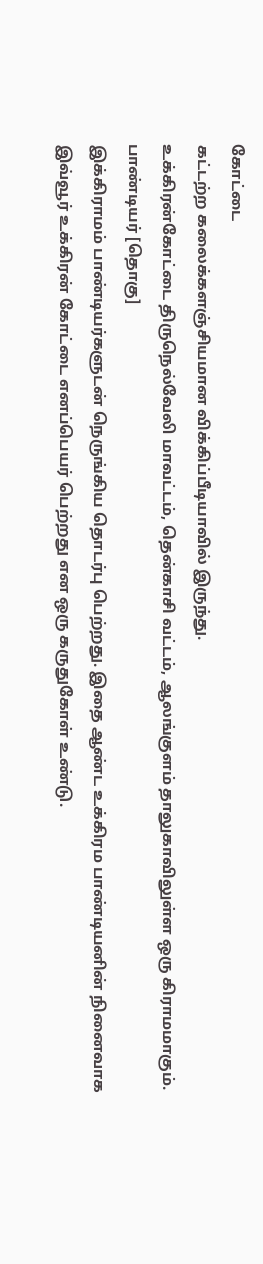கோட்டை
கட்டற்ற கலைக்களஞ்சியமான விக்கிப்பீடியாவில் இருந்து.
உக்கிரன்கோட்டை திருநெல்வேலி மாவட்டம், தென்காசி வட்டம், ஆலங்குளம் தாலுகாவிலுள்ள ஒரு கிராமமாகும்.
பாண்டியர் [தொகு]
இக்கிராமம் பாண்டியர்களுடன் நெருங்கிய தொடர்பு பெற்றது. இதை ஆண்ட உக்கிரம பாண்டியனின் நினைவாக இவ்வூர் உக்கிரன் கோட்டை எனப்பெயர் பெற்றது என ஒரு கருதுகோள் உண்டு.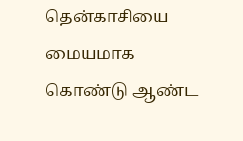தென்காசியை மையமாக கொண்டு ஆண்ட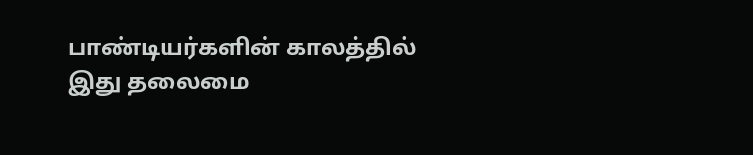பாண்டியர்களின் காலத்தில் இது தலைமை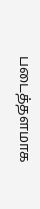படைத்தளமாக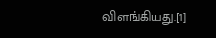விளங்கியது.[1]